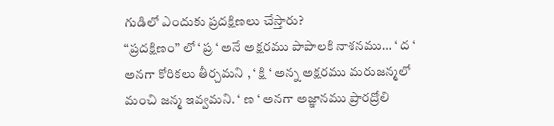గుడిలో ఎందుకు ప్రదక్షిణలు చేస్తారు?
“ప్రదక్షిణం” లో ‘ ప్ర ‘ అనే అక్షరము పాపాలకి నాశనము… ‘ ద ‘ అనగా కోరికలు తీర్చమని , ‘ క్షి ‘ అన్న అక్షరము మరుజన్మలో మంచి జన్మ ఇవ్వమని. ‘ ణ ‘ అనగా అజ్ఞానము ప్రారద్రోలి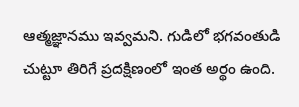ఆత్మజ్ఞానము ఇవ్వమని. గుడిలో భగవంతుడి చుట్టూ తిరిగే ప్రదక్షిణంలో ఇంత అర్థం ఉంది.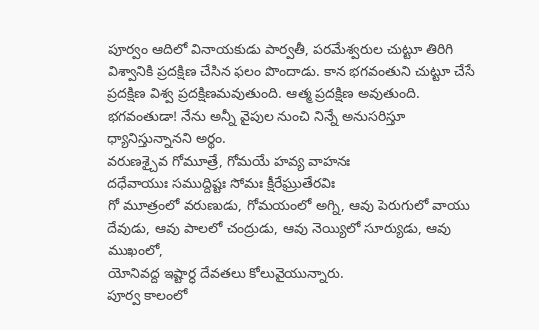పూర్వం ఆదిలో వినాయకుడు పార్వతీ, పరమేశ్వరుల చుట్టూ తిరిగి విశ్వానికి ప్రదక్షిణ చేసిన ఫలం పొందాడు. కాన భగవంతుని చుట్టూ చేసే ప్రదక్షిణ విశ్వ ప్రదక్షిణమవుతుంది. ఆత్మ ప్రదక్షిణ అవుతుంది. భగవంతుడా! నేను అన్నీ వైపుల నుంచి నిన్నే అనుసరిస్తూ ధ్యానిస్తున్నానని అర్థం.
వరుణశ్చైవ గోమూత్రే, గోమయే హవ్య వాహనః
దధేవాయుః సముద్దిష్టః సోమః క్షీరేఘ్రుతేరవిః
గో మూత్రంలో వరుణుడు, గోమయంలో అగ్ని, ఆవు పెరుగులో వాయు దేవుడు, ఆవు పాలలో చంద్రుడు, ఆవు నెయ్యిలో సూర్యుడు, ఆవు ముఖంలో,
యోనివద్ద ఇష్టార్ధ దేవతలు కోలువైయున్నారు.
పూర్వ కాలంలో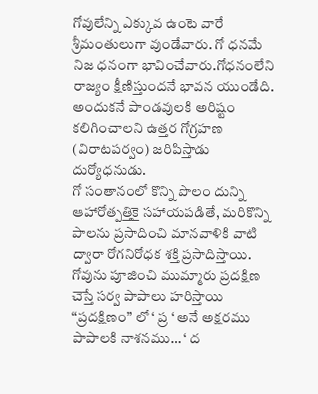గోవులేన్ని ఎక్కువ ఉంటె వారే శ్రీమంతులుగా వుండేవారు. గో ధనమే నిజ ధనంగా భావించేవారు.గోధనంలేని రాజ్యం క్షీణిస్తుందనే భావన యుండేది.
అందుకనే పాండవులకి అరిష్టం కలిగించాలని ఉత్తర గోగ్రహణ (విరాటపర్వం) జరిపిస్తాడు దుర్యోధనుడు.
గో సంతానంలో కొన్ని పొలం దున్ని ఆహారోత్పత్తికై సహాయపడితే, మరికొన్ని పాలను ప్రసాదించి మానవాళికి వాటి ద్వారా రోగనిరోధక శక్తి ప్రసాదిస్తాయి.
గోవును పూజించి ముమ్మారు ప్రదక్షిణ చెస్తే సర్వ పాపాలు హరిస్తాయి
“ప్రదక్షిణం” లో ‘ ప్ర ‘ అనే అక్షరము పాపాలకి నాశనము… ‘ ద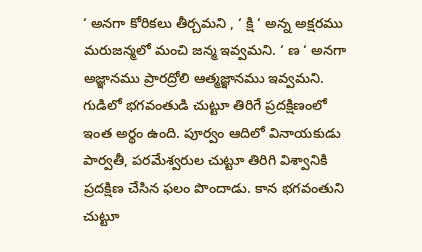‘ అనగా కోరికలు తీర్చమని , ‘ క్షి ‘ అన్న అక్షరము మరుజన్మలో మంచి జన్మ ఇవ్వమని. ‘ ణ ‘ అనగా అజ్ఞానము ప్రారద్రోలి ఆత్మజ్ఞానము ఇవ్వమని. గుడిలో భగవంతుడి చుట్టూ తిరిగే ప్రదక్షిణంలో ఇంత అర్థం ఉంది. పూర్వం ఆదిలో వినాయకుడు పార్వతీ, పరమేశ్వరుల చుట్టూ తిరిగి విశ్వానికి ప్రదక్షిణ చేసిన ఫలం పొందాడు. కాన భగవంతుని చుట్టూ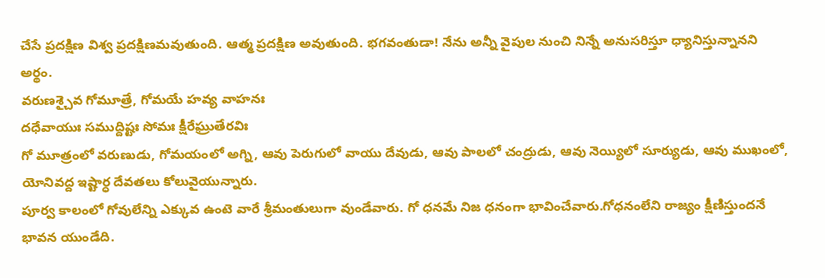చేసే ప్రదక్షిణ విశ్వ ప్రదక్షిణమవుతుంది. ఆత్మ ప్రదక్షిణ అవుతుంది. భగవంతుడా! నేను అన్నీ వైపుల నుంచి నిన్నే అనుసరిస్తూ ధ్యానిస్తున్నానని అర్థం.
వరుణశ్చైవ గోమూత్రే, గోమయే హవ్య వాహనః
దధేవాయుః సముద్దిష్టః సోమః క్షీరేఘ్రుతేరవిః
గో మూత్రంలో వరుణుడు, గోమయంలో అగ్ని, ఆవు పెరుగులో వాయు దేవుడు, ఆవు పాలలో చంద్రుడు, ఆవు నెయ్యిలో సూర్యుడు, ఆవు ముఖంలో,
యోనివద్ద ఇష్టార్ధ దేవతలు కోలువైయున్నారు.
పూర్వ కాలంలో గోవులేన్ని ఎక్కువ ఉంటె వారే శ్రీమంతులుగా వుండేవారు. గో ధనమే నిజ ధనంగా భావించేవారు.గోధనంలేని రాజ్యం క్షీణిస్తుందనే భావన యుండేది.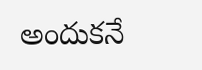అందుకనే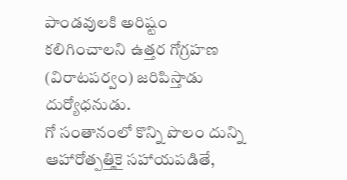పాండవులకి అరిష్టం కలిగించాలని ఉత్తర గోగ్రహణ (విరాటపర్వం) జరిపిస్తాడు దుర్యోధనుడు.
గో సంతానంలో కొన్ని పొలం దున్ని ఆహారోత్పత్తికై సహాయపడితే,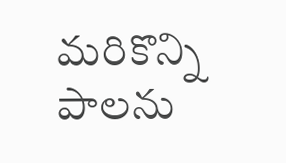మరికొన్ని పాలను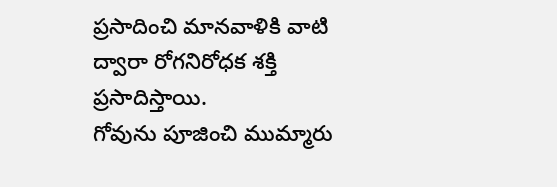ప్రసాదించి మానవాళికి వాటి ద్వారా రోగనిరోధక శక్తి ప్రసాదిస్తాయి.
గోవును పూజించి ముమ్మారు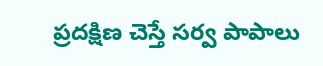ప్రదక్షిణ చెస్తే సర్వ పాపాలు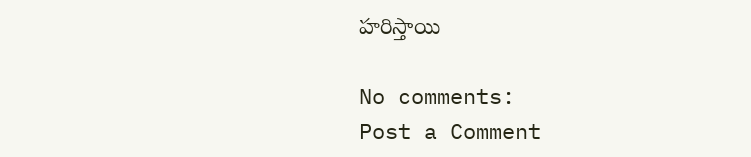హరిస్తాయి

No comments:
Post a Comment